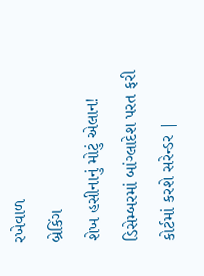રખેવાળ
બ્રેકિંગ
શેખ હસીનાનું મોટું એલાન! ડિસેમ્બરમાં બાંગ્લાદેશ પરત ફરી કોર્ટમાં કરશે સરેન્ડર |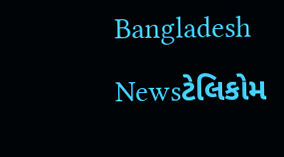Bangladesh Newsટેલિકોમ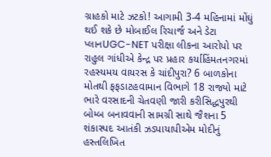ગ્રાહકો માટે ઝટકો! આગામી 3-4 મહિનામાં મોંઘું થઈ શકે છે મોબાઈલ રિચાર્જ અને ડેટા પ્લાનUGC-NET પરીક્ષા લીકના આરોપો પર રાહુલ ગાંધીએ કેન્દ્ર પર પ્રહાર કર્યાહિંમતનગરમાં રહસ્યમય વાયરસ કે ચાંદીપુરા? 6 બાળકોના મોતથી ફફડાટહવામાન વિભાગે 18 રાજ્યો માટે ભારે વરસાદની ચેતવણી જારી કરીસિદ્ધપુરથી બોમ્બ બનાવવાની સામગ્રી સાથે જૈશના 5 શંકાસ્પદ આતંકી ઝડપાયાપીએમ મોદીનું હસ્તલિખિત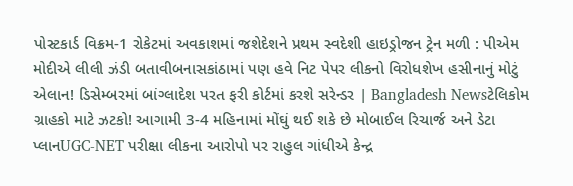પોસ્ટકાર્ડ વિક્રમ-1 રોકેટમાં અવકાશમાં જશેદેશને પ્રથમ સ્વદેશી હાઇડ્રોજન ટ્રેન મળી : પીએમ મોદીએ લીલી ઝંડી બતાવીબનાસકાંઠામાં પણ હવે નિટ પેપર લીકનો વિરોધશેખ હસીનાનું મોટું એલાન! ડિસેમ્બરમાં બાંગ્લાદેશ પરત ફરી કોર્ટમાં કરશે સરેન્ડર | Bangladesh Newsટેલિકોમ ગ્રાહકો માટે ઝટકો! આગામી 3-4 મહિનામાં મોંઘું થઈ શકે છે મોબાઈલ રિચાર્જ અને ડેટા પ્લાનUGC-NET પરીક્ષા લીકના આરોપો પર રાહુલ ગાંધીએ કેન્દ્ર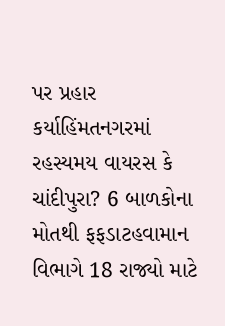પર પ્રહાર કર્યાહિંમતનગરમાં રહસ્યમય વાયરસ કે ચાંદીપુરા? 6 બાળકોના મોતથી ફફડાટહવામાન વિભાગે 18 રાજ્યો માટે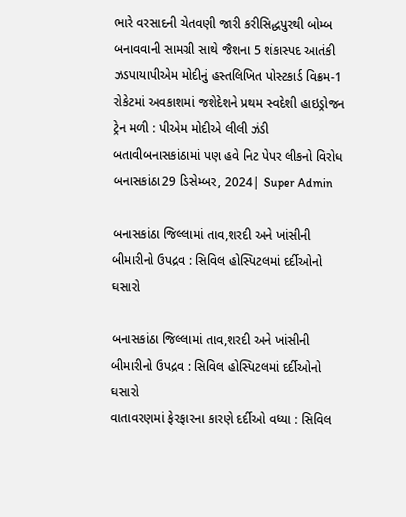ભારે વરસાદની ચેતવણી જારી કરીસિદ્ધપુરથી બોમ્બ બનાવવાની સામગ્રી સાથે જૈશના 5 શંકાસ્પદ આતંકી ઝડપાયાપીએમ મોદીનું હસ્તલિખિત પોસ્ટકાર્ડ વિક્રમ-1 રોકેટમાં અવકાશમાં જશેદેશને પ્રથમ સ્વદેશી હાઇડ્રોજન ટ્રેન મળી : પીએમ મોદીએ લીલી ઝંડી બતાવીબનાસકાંઠામાં પણ હવે નિટ પેપર લીકનો વિરોધ
બનાસકાંઠા29 ડિસેમ્બર, 2024| Super Admin

બનાસકાંઠા જિલ્લામાં તાવ,શરદી અને ખાંસીની બીમારીનો ઉપદ્રવ : સિવિલ હોસ્પિટલમાં દર્દીઓનો ઘસારો

બનાસકાંઠા જિલ્લામાં તાવ,શરદી અને ખાંસીની બીમારીનો ઉપદ્રવ : સિવિલ હોસ્પિટલમાં દર્દીઓનો ઘસારો
વાતાવરણમાં ફેરફારના કારણે દર્દીઓ વધ્યા : સિવિલ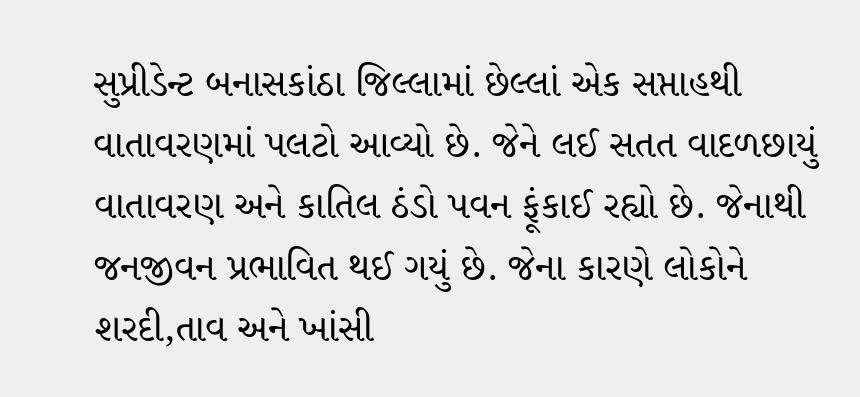સુપ્રીડેન્ટ બનાસકાંઠા જિલ્લામાં છેલ્લાં એક સપ્તાહથી વાતાવરણમાં પલટો આવ્યો છે. જેને લઈ સતત વાદળછાયું વાતાવરણ અને કાતિલ ઠંડો પવન ફૂંકાઈ રહ્યો છે. જેનાથી જનજીવન પ્રભાવિત થઈ ગયું છે. જેના કારણે લોકોને શરદી,તાવ અને ખાંસી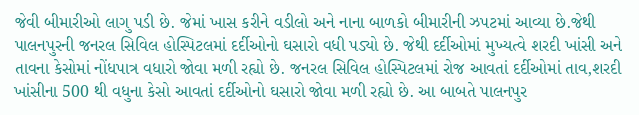જેવી બીમારીઓ લાગુ પડી છે. જેમાં ખાસ કરીને વડીલો અને નાના બાળકો બીમારીની ઝપટમાં આવ્યા છે.જેથી પાલનપુરની જનરલ સિવિલ હોસ્પિટલમાં દર્દીઓનો ઘસારો વધી પડ્યો છે. જેથી દર્દીઓમાં મુખ્યત્વે શરદી ખાંસી અને તાવના કેસોમાં નોંધપાત્ર વધારો જોવા મળી રહ્યો છે. જનરલ સિવિલ હોસ્પિટલમાં રોજ આવતાં દર્દીઓમાં તાવ,શરદી ખાંસીના 500 થી વધુના કેસો આવતાં દર્દીઓનો ઘસારો જોવા મળી રહ્યો છે. આ બાબતે પાલનપુર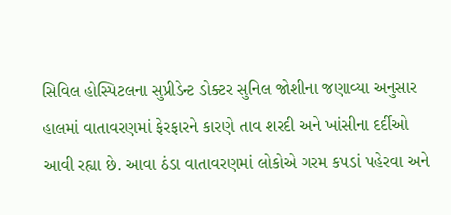સિવિલ હોસ્પિટલના સુપ્રીડેન્ટ ડોક્ટર સુનિલ જોશીના જણાવ્યા અનુસાર હાલમાં વાતાવરણમાં ફેરફારને કારણે તાવ શરદી અને ખાંસીના દર્દીઓ આવી રહ્યા છે. આવા ઠંડા વાતાવરણમાં લોકોએ ગરમ કપડાં પહેરવા અને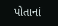પોતાનાં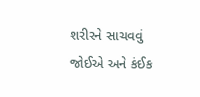શરીરને સાચવવું જોઈએ અને કંઈક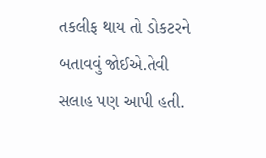તકલીફ થાય તો ડોકટરને બતાવવું જોઈએ.તેવી સલાહ પણ આપી હતી.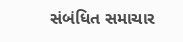સંબંધિત સમાચાર